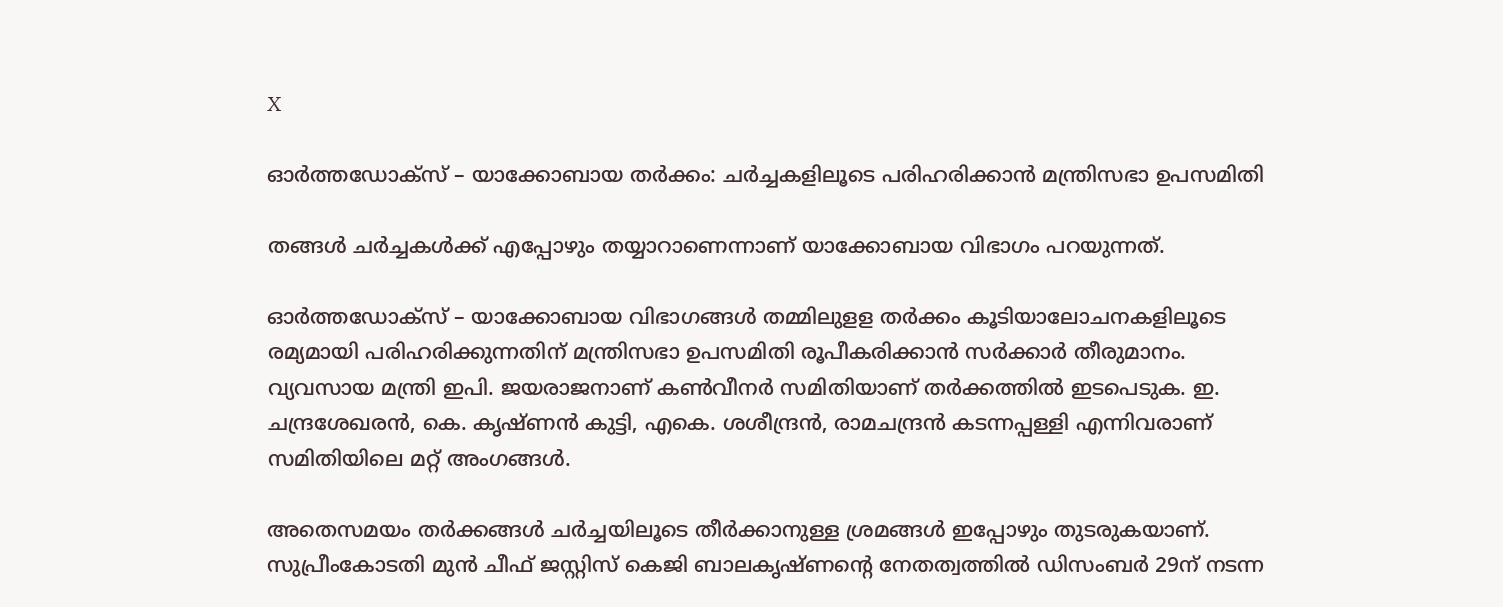X

ഓര്‍ത്തഡോക്സ് – യാക്കോബായ തർക്കം: ചർച്ചകളിലൂടെ പരിഹരിക്കാൻ മന്ത്രിസഭാ ഉപസമിതി

തങ്ങള്‍ ചർച്ചകൾക്ക് എപ്പോഴും തയ്യാറാണെന്നാണ് യാക്കോബായ വിഭാഗം പറയുന്നത്.

ഓര്‍ത്തഡോക്സ് – യാക്കോബായ വിഭാഗങ്ങള്‍ തമ്മിലുളള തര്‍ക്കം കൂടിയാലോചനകളിലൂടെ രമ്യമായി പരിഹരിക്കുന്നതിന് മന്ത്രിസഭാ ഉപസമിതി രൂപീകരിക്കാന്‍ സർക്കാർ തീരുമാനം. വ്യവസായ മന്ത്രി ഇപി. ജയരാജനാണ് കണ്‍വീനര്‍ സമിതിയാണ് തർക്കത്തിൽ ഇടപെടുക. ഇ. ചന്ദ്രശേഖരന്‍, കെ. കൃഷ്ണന്‍ കുട്ടി, എകെ. ശശീന്ദ്രന്‍, രാമചന്ദ്രന്‍ കടന്നപ്പള്ളി എന്നിവരാണ് സമിതിയിലെ മറ്റ് അംഗങ്ങൾ.

അതെസമയം തർക്കങ്ങൾ ചർച്ചയിലൂടെ തീർക്കാനുള്ള ശ്രമങ്ങൾ ഇപ്പോഴും തുടരുകയാണ്. സുപ്രീംകോടതി മുൻ ചീഫ് ജസ്റ്റിസ് കെജി ബാലകൃഷ്ണന്റെ നേത‍ത്വത്തിൽ ഡിസംബർ 29ന് നടന്ന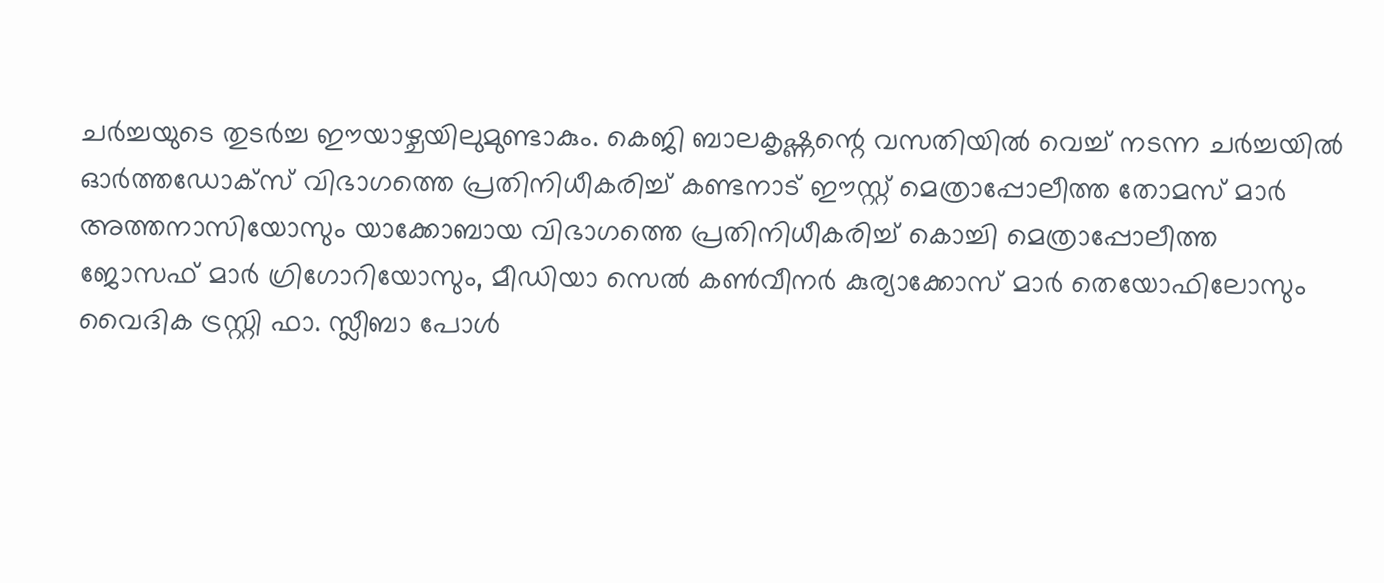ചർച്ചയുടെ തുടർച്ച ഈയാഴ്ചയിലുമുണ്ടാകും. കെജി ബാലകൃഷ്ണന്റെ വസതിയിൽ വെച്ച് നടന്ന ചർച്ചയിൽ ഓര്‍ത്തഡോക്സ് വിഭാഗത്തെ പ്രതിനിധീകരിച്ച് കണ്ടനാട് ഈസ്റ്റ് മെത്രാപ്പോലീത്ത തോമസ് മാര്‍ അത്തനാസിയോസും യാക്കോബായ വിഭാഗത്തെ പ്രതിനിധീകരിച്ച് കൊച്ചി മെത്രാപ്പോലീത്ത ജോസഫ് മാര്‍ ഗ്രിഗോറിയോസും, മീഡിയാ സെല്‍ കണ്‍വീനര്‍ കുര്യാക്കോസ് മാര്‍ തെയോഫിലോസും വൈദിക ട്രസ്റ്റി ഫാ. സ്ലീബാ പോള്‍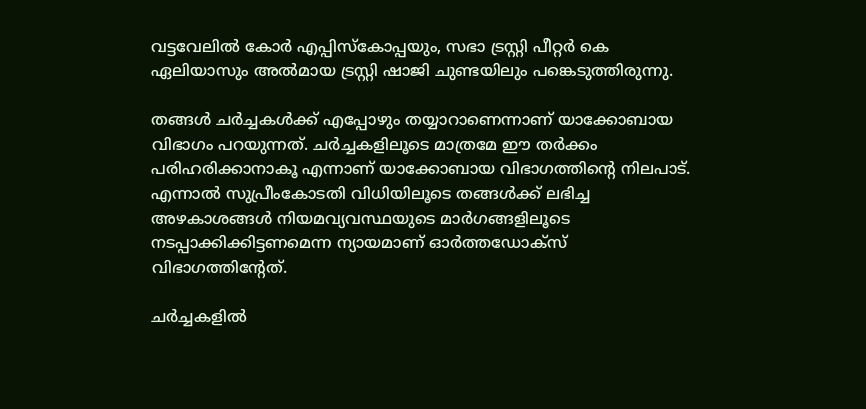വട്ടവേലില്‍ കോര്‍ എപ്പിസ്‌കോപ്പയും, സഭാ ട്രസ്റ്റി പീറ്റര്‍ കെ ഏലിയാസും അല്‍മായ ട്രസ്റ്റി ഷാജി ചുണ്ടയിലും പങ്കെടുത്തിരുന്നു.

തങ്ങള്‍ ചർച്ചകൾക്ക് എപ്പോഴും തയ്യാറാണെന്നാണ് യാക്കോബായ വിഭാഗം പറയുന്നത്. ചർച്ചകളിലൂടെ മാത്രമേ ഈ തർക്കം പരിഹരിക്കാനാകൂ എന്നാണ് യാക്കോബായ വിഭാഗത്തിന്റെ നിലപാട്. എന്നാൽ സുപ്രീംകോടതി വിധിയിലൂടെ തങ്ങൾക്ക് ലഭിച്ച അഴകാശങ്ങൾ നിയമവ്യവസ്ഥയുടെ മാർഗങ്ങളിലൂടെ നടപ്പാക്കിക്കിട്ടണമെന്ന ന്യായമാണ് ഓർത്തഡോക്സ് വിഭാഗത്തിന്റേത്.

ചർച്ചകളിൽ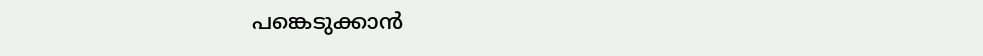പങ്കെടുക്കാൻ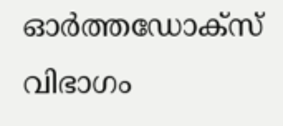ഓര്‍ത്തഡോക്സ് വിഭാഗം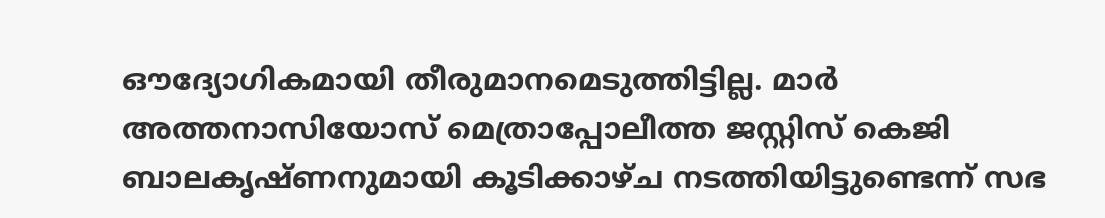ഔദ്യോഗികമായി തീരുമാനമെടുത്തിട്ടില്ല. മാര്‍ അത്തനാസിയോസ് മെത്രാപ്പോലീത്ത ജസ്റ്റിസ് കെജി ബാലകൃഷ്ണനുമായി കൂടിക്കാഴ്ച നടത്തിയിട്ടുണ്ടെന്ന് സഭ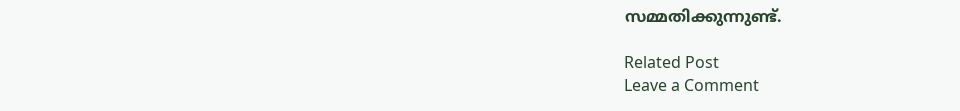സമ്മതിക്കുന്നുണ്ട്.

Related Post
Leave a Comment